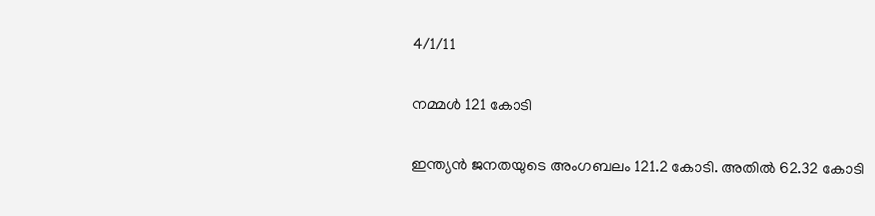4/1/11

നമ്മള്‍ 121 കോടി

ഇന്ത്യന്‍ ജനതയുടെ അംഗബലം 121.2 കോടി. അതില്‍ 62.32 കോടി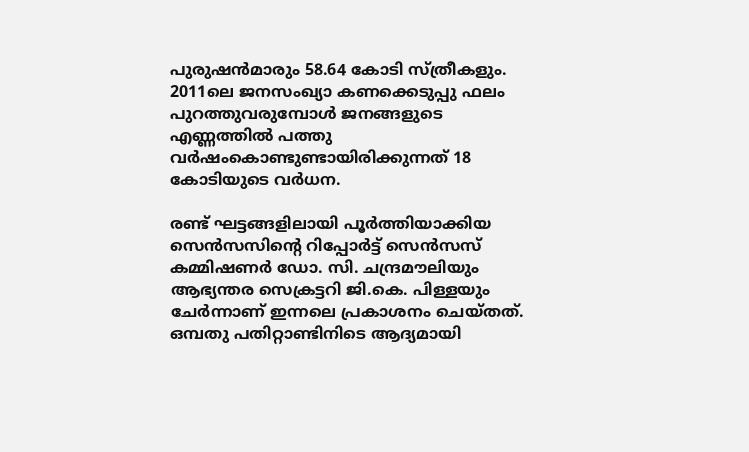പുരുഷന്‍മാരും 58.64 കോടി സ്ത്രീകളും. 2011ലെ ജനസംഖ്യാ കണക്കെടുപ്പു ഫലം പുറത്തുവരുമ്പോള്‍ ജനങ്ങളുടെ എണ്ണത്തില്‍ പത്തു വര്‍ഷംകൊണ്ടുണ്ടായിരിക്കുന്നത് 18 കോടിയുടെ വര്‍ധന.

രണ്ട് ഘട്ടങ്ങളിലായി പൂര്‍ത്തിയാക്കിയ സെന്‍സസിന്‍റെ റിപ്പോര്‍ട്ട് സെന്‍സസ് കമ്മിഷണര്‍ ഡോ. സി. ചന്ദ്രമൗലിയും ആഭ്യന്തര സെക്രട്ടറി ജി.കെ. പിള്ളയും ചേര്‍ന്നാണ് ഇന്നലെ പ്രകാശനം ചെയ്തത്. ഒമ്പതു പതിറ്റാണ്ടിനിടെ ആദ്യമായി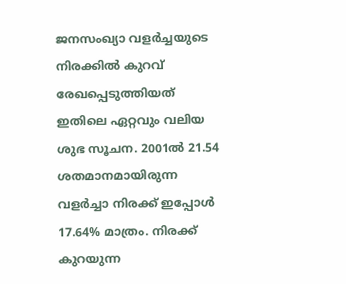ജനസംഖ്യാ വളര്‍ച്ചയുടെ നിരക്കില്‍ കുറവ് രേഖപ്പെടുത്തിയത് ഇതിലെ ഏറ്റവും വലിയ ശുഭ സൂചന. 2001ല്‍ 21.54 ശതമാനമായിരുന്ന വളര്‍ച്ചാ നിരക്ക് ഇപ്പോള്‍ 17.64% മാത്രം. നിരക്ക് കുറയുന്ന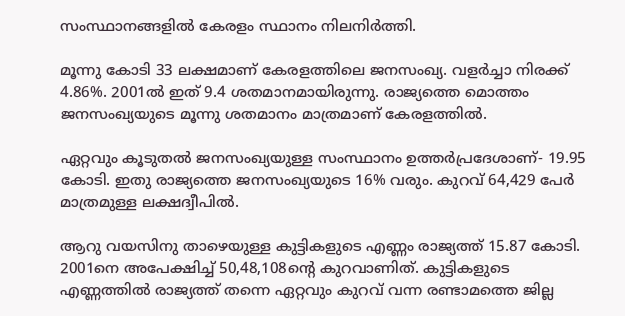സംസ്ഥാനങ്ങളില്‍ കേരളം സ്ഥാനം നിലനിര്‍ത്തി.

മൂന്നു കോടി 33 ലക്ഷമാണ് കേരളത്തിലെ ജനസംഖ്യ. വളര്‍ച്ചാ നിരക്ക് 4.86%. 2001ല്‍ ഇത് 9.4 ശതമാനമായിരുന്നു. രാജ്യത്തെ മൊത്തം ജനസംഖ്യയുടെ മൂന്നു ശതമാനം മാത്രമാണ് കേരളത്തില്‍.

ഏറ്റവും കൂടുതല്‍ ജനസംഖ്യയുള്ള സംസ്ഥാനം ഉത്തര്‍പ്രദേശാണ്- 19.95 കോടി. ഇതു രാജ്യത്തെ ജനസംഖ്യയുടെ 16% വരും. കുറവ് 64,429 പേര്‍ മാത്രമുള്ള ലക്ഷദ്വീപില്‍.

ആറു വയസിനു താഴെയുള്ള കുട്ടികളുടെ എണ്ണം രാജ്യത്ത് 15.87 കോടി. 2001നെ അപേക്ഷിച്ച് 50,48,108ന്‍റെ കുറവാണിത്. കുട്ടികളുടെ എണ്ണത്തില്‍ രാജ്യത്ത് തന്നെ ഏറ്റവും കുറവ് വന്ന രണ്ടാമത്തെ ജില്ല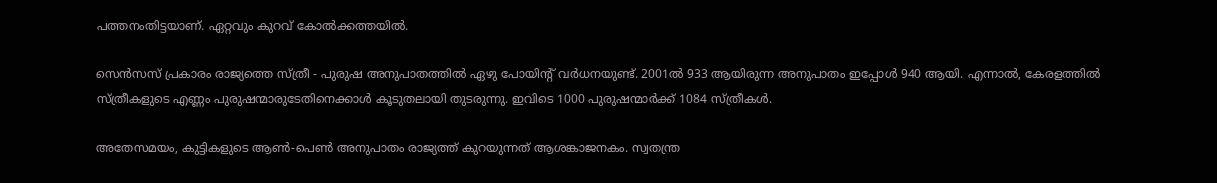പത്തനംതിട്ടയാണ്. ഏറ്റവും കുറവ് കോല്‍ക്കത്തയില്‍.

സെന്‍സസ് പ്രകാരം രാജ്യത്തെ സ്ത്രീ - പുരുഷ അനുപാതത്തില്‍ ഏഴു പോയിന്‍റ് വര്‍ധനയുണ്ട്. 2001ല്‍ 933 ആയിരുന്ന അനുപാതം ഇപ്പോള്‍ 940 ആയി. എന്നാല്‍, കേരളത്തില്‍ സ്ത്രീകളുടെ എണ്ണം പുരുഷന്മാരുടേതിനെക്കാള്‍ കൂടുതലായി തുടരുന്നു. ഇവിടെ 1000 പുരുഷന്മാര്‍ക്ക് 1084 സ്ത്രീകള്‍.

അതേസമയം, കുട്ടികളുടെ ആണ്‍-പെണ്‍ അനുപാതം രാജ്യത്ത് കുറയുന്നത് ആശങ്കാജനകം. സ്വതന്ത്ര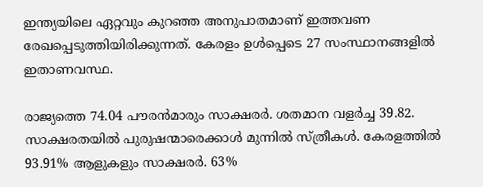ഇന്ത്യയിലെ ഏറ്റവും കുറഞ്ഞ അനുപാതമാണ് ഇത്തവണ രേഖപ്പെടുത്തിയിരിക്കുന്നത്. കേരളം ഉള്‍പ്പെടെ 27 സംസ്ഥാനങ്ങളില്‍ ഇതാണവസ്ഥ.

രാജ്യത്തെ 74.04 പൗരന്‍മാരും സാക്ഷരര്‍. ശതമാന വളര്‍ച്ച 39.82. സാക്ഷരതയില്‍ പുരുഷന്മാരെക്കാള്‍ മുന്നില്‍ സ്ത്രീകള്‍. കേരളത്തില്‍ 93.91% ആളുകളും സാക്ഷരര്‍. 63%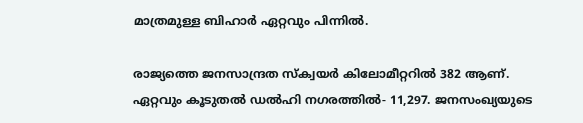മാത്രമുള്ള ബിഹാര്‍ ഏറ്റവും പിന്നില്‍.

രാജ്യത്തെ ജനസാന്ദ്രത സ്ക്വയര്‍ കിലോമീറ്ററില്‍ 382 ആണ്. ഏറ്റവും കൂടുതല്‍ ഡല്‍ഹി നഗരത്തില്‍- 11,297. ജനസംഖ്യയുടെ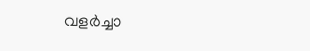വളര്‍ച്ചാ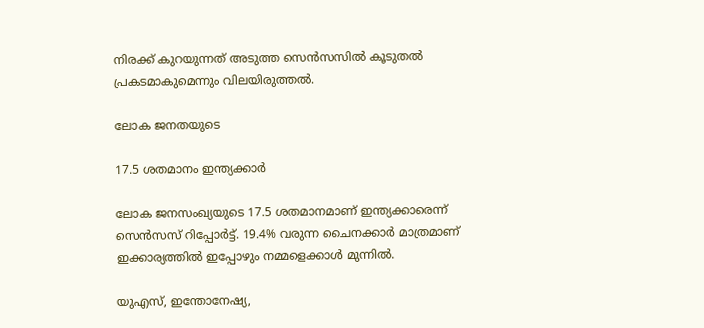നിരക്ക് കുറയുന്നത് അടുത്ത സെന്‍സസില്‍ കൂടുതല്‍ പ്രകടമാകുമെന്നും വിലയിരുത്തല്‍.

ലോക ജനതയുടെ

17.5 ശതമാനം ഇന്ത്യക്കാര്‍

ലോക ജനസംഖ്യയുടെ 17.5 ശതമാനമാണ് ഇന്ത്യക്കാരെന്ന് സെന്‍സസ് റിപ്പോര്‍ട്ട്. 19.4% വരുന്ന ചൈനക്കാര്‍ മാത്രമാണ് ഇക്കാര്യത്തില്‍ ഇപ്പോഴും നമ്മളെക്കാള്‍ മുന്നില്‍.

യുഎസ്, ഇന്തോനേഷ്യ,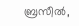ബ്രസീല്‍,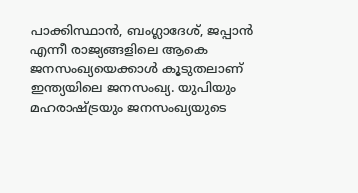പാക്കിസ്ഥാന്‍, ബംഗ്ലാദേശ്, ജപ്പാന്‍ എന്നീ രാജ്യങ്ങളിലെ ആകെ ജനസംഖ്യയെക്കാള്‍ കൂടുതലാണ് ഇന്ത്യയിലെ ജനസംഖ്യ. യുപിയും മഹരാഷ്ട്രയും ജനസംഖ്യയുടെ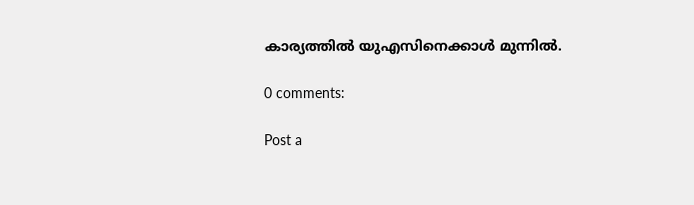കാര്യത്തില്‍ യുഎസിനെക്കാള്‍ മുന്നില്‍.

0 comments:

Post a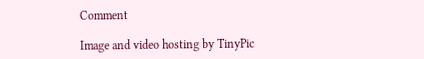Comment

Image and video hosting by TinyPic